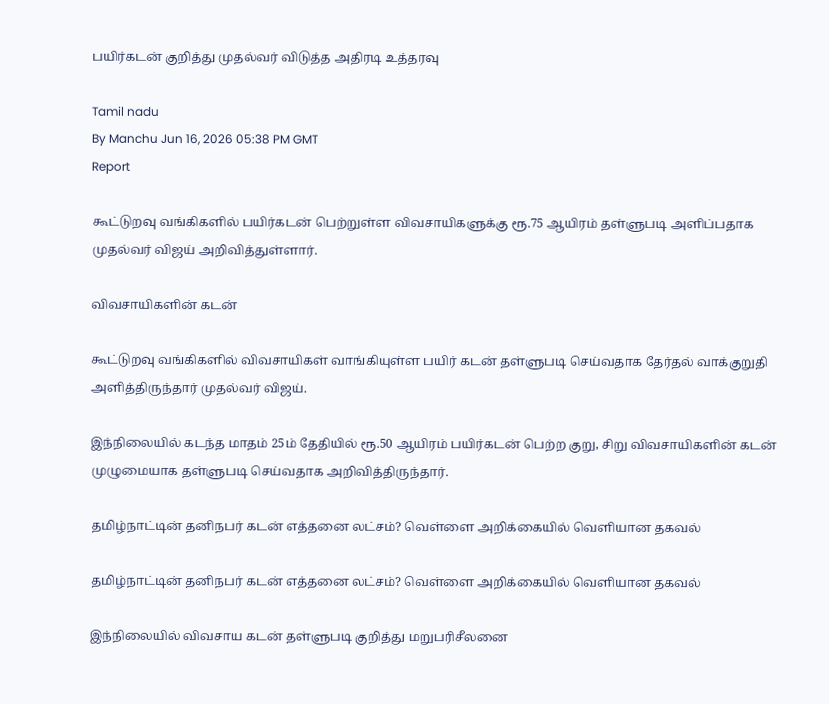பயிர்கடன் குறித்து முதல்வர் விடுத்த அதிரடி உத்தரவு

Tamil nadu
By Manchu Jun 16, 2026 05:38 PM GMT
Report

கூட்டுறவு வங்கிகளில் பயிர்கடன் பெற்றுள்ள விவசாயிகளுக்கு ரூ.75 ஆயிரம் தள்ளுபடி அளிப்பதாக முதல்வர் விஜய் அறிவித்துள்ளார்.

விவசாயிகளின் கடன்

கூட்டுறவு வங்கிகளில் விவசாயிகள் வாங்கியுள்ள பயிர் கடன் தள்ளுபடி செய்வதாக தேர்தல் வாக்குறுதி அளித்திருந்தார் முதல்வர் விஜய்.

இந்நிலையில் கடந்த மாதம் 25ம் தேதியில் ரூ.50 ஆயிரம் பயிர்கடன் பெற்ற குறு, சிறு விவசாயிகளின் கடன் முழுமையாக தள்ளுபடி செய்வதாக அறிவித்திருந்தார்.

தமிழ்நாட்டின் தனிநபர் கடன் எத்தனை லட்சம்? வெள்ளை அறிக்கையில் வெளியான தகவல்

தமிழ்நாட்டின் தனிநபர் கடன் எத்தனை லட்சம்? வெள்ளை அறிக்கையில் வெளியான தகவல்

இந்நிலையில் விவசாய கடன் தள்ளுபடி குறித்து மறுபரிசீலனை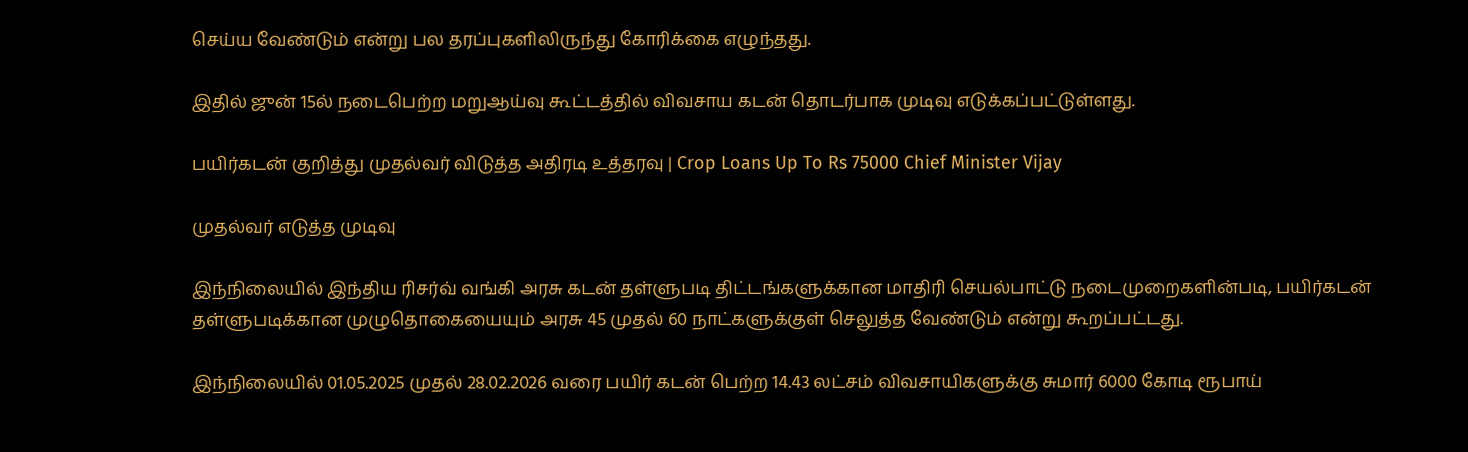செய்ய வேண்டும் என்று பல தரப்புகளிலிருந்து கோரிக்கை எழுந்தது.

இதில் ஜுன் 15ல் நடைபெற்ற மறுஆய்வு கூட்டத்தில் விவசாய கடன் தொடர்பாக முடிவு எடுக்கப்பட்டுள்ளது.

பயிர்கடன் குறித்து முதல்வர் விடுத்த அதிரடி உத்தரவு | Crop Loans Up To Rs 75000 Chief Minister Vijay

முதல்வர் எடுத்த முடிவு

இந்நிலையில் இந்திய ரிசர்வ் வங்கி அரசு கடன் தள்ளுபடி திட்டங்களுக்கான மாதிரி செயல்பாட்டு நடைமுறைகளின்படி, பயிர்கடன் தள்ளுபடிக்கான முழுதொகையையும் அரசு 45 முதல் 60 நாட்களுக்குள் செலுத்த வேண்டும் என்று கூறப்பட்டது.

இந்நிலையில் 01.05.2025 முதல் 28.02.2026 வரை பயிர் கடன் பெற்ற 14.43 லட்சம் விவசாயிகளுக்கு சுமார் 6000 கோடி ரூபாய்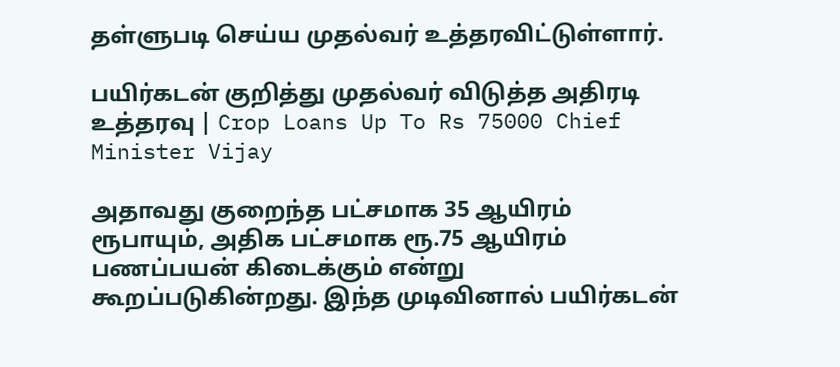தள்ளுபடி செய்ய முதல்வர் உத்தரவிட்டுள்ளார்.

பயிர்கடன் குறித்து முதல்வர் விடுத்த அதிரடி உத்தரவு | Crop Loans Up To Rs 75000 Chief Minister Vijay

அதாவது குறைந்த பட்சமாக 35 ஆயிரம் ரூபாயும், அதிக பட்சமாக ரூ.75 ஆயிரம் பணப்பயன் கிடைக்கும் என்று கூறப்படுகின்றது. இந்த முடிவினால் பயிர்கடன்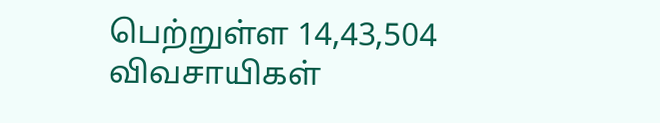பெற்றுள்ள 14,43,504 விவசாயிகள்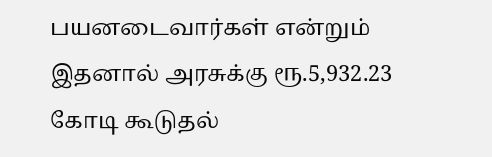பயனடைவார்கள் என்றும் இதனால் அரசுக்கு ரூ.5,932.23 கோடி கூடுதல்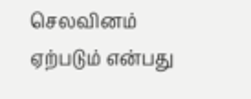செலவினம் ஏற்படும் என்பது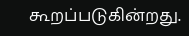கூறப்படுகின்றது.